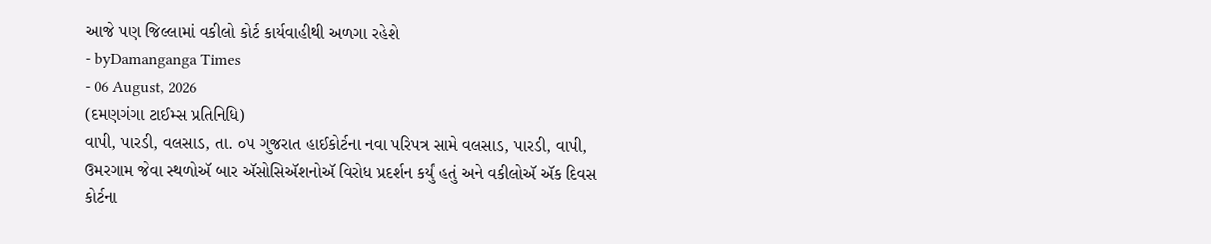આજે પણ જિલ્લામાં વકીલો કોર્ટ કાર્યવાહીથી અળગા રહેશે
- byDamanganga Times
- 06 August, 2026
(દમણગંગા ટાઈમ્સ પ્રતિનિધિ)
વાપી, પારડી, વલસાડ, તા. ૦૫ ગુજરાત હાઈકોર્ટના નવા પરિપત્ર સામે વલસાડ, પારડી, વાપી, ઉમરગામ જેવા સ્થળોઍ બાર ઍસોસિઍશનોઍ વિરોધ પ્રદર્શન કર્યું હતું અને વકીલોઍ ઍક દિવસ કોર્ટના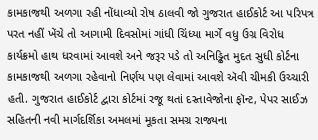કામકાજથી અળગા રહી નોંધાવ્યો રોષ ઠાલવી જો ગુજરાત હાઈકોર્ટ આ પરિપત્ર પરત નહીં ખેંચે તો આગામી દિવસોમાં ગાંધી ચિંધ્યા માર્ગે વધુ ઉગ્ર વિરોધ કાર્યક્રમો હાથ ધરવામાં આવશે અને જરૂર પડે તો અનિડ્ઢિત મુદત સુધી કોર્ટના કામકાજથી અળગા રહેવાનો નિર્ણય પણ લેવામાં આવશે ઍવી ચીમકી ઉચ્ચારી હતી. ગુજરાત હાઈકોર્ટ દ્વારા કોર્ટમાં રજૂ થતાં દસ્તાવેજોના ફૉન્ટ, પેપર સાઈઝ સહિતની નવી માર્ગદર્શિકા અમલમાં મૂકતા સમગ્ર રાજ્યના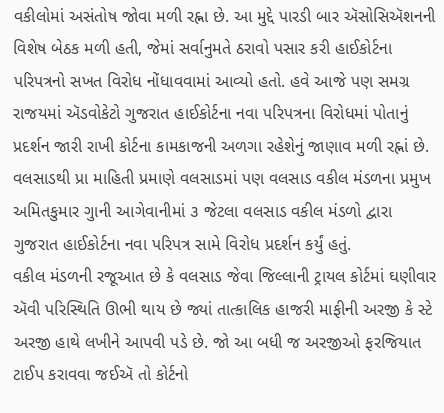વકીલોમાં અસંતોષ જોવા મળી રહ્ના છે. આ મુદ્દે પારડી બાર ઍસોસિઍશનની વિશેષ બેઠક મળી હતી, જેમાં સર્વાનુમતે ઠરાવો પસાર કરી હાઈકોર્ટના પરિપત્રનો સખત વિરોધ નોંધાવવામાં આવ્યો હતો. હવે આજે પણ સમગ્ર રાજયમાં ઍડવોકેટો ગુજરાત હાઈકોર્ટના નવા પરિપત્રના વિરોધમાં પોતાનું પ્રદર્શન જારી રાખી કોર્ટના કામકાજની અળગા રહેશેનું જાણાવ મળી રહ્નાં છે.
વલસાડથી પ્રા માહિતી પ્રમાણે વલસાડમાં પણ વલસાડ વકીલ મંડળના પ્રમુખ અમિતકુમાર ગુાની આગેવાનીમાં ૩ જેટલા વલસાડ વકીલ મંડળો દ્વારા ગુજરાત હાઈકોર્ટના નવા પરિપત્ર સામે વિરોધ પ્રદર્શન કર્યું હતું.
વકીલ મંડળની રજૂઆત છે કે વલસાડ જેવા જિલ્લાની ટ્રાયલ કોર્ટમાં ઘણીવાર ઍવી પરિસ્થિતિ ઊભી થાય છે જ્યાં તાત્કાલિક હાજરી માફીની અરજી કે સ્ટે અરજી હાથે લખીને આપવી પડે છે. જો આ બધી જ અરજીઓ ફરજિયાત ટાઈપ કરાવવા જઈઍ તો કોર્ટનો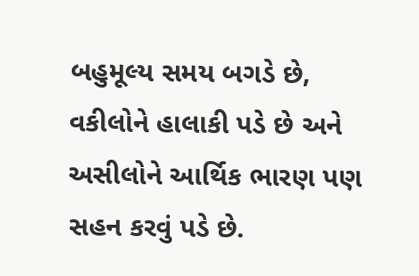બહુમૂલ્ય સમય બગડે છે, વકીલોને હાલાકી પડે છે અને અસીલોને આર્થિક ભારણ પણ સહન કરવું પડે છે.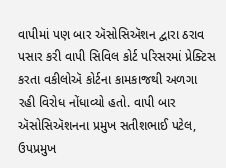વાપીમાં પણ બાર ઍસોસિઍશન દ્વારા ઠરાવ પસાર કરી વાપી સિવિલ કોર્ટ પરિસરમાં પ્રેક્ટિસ કરતા વકીલોઍ કોર્ટના કામકાજથી અળગા રહી વિરોધ નોંધાવ્યો હતો. વાપી બાર ઍસોસિઍશનના પ્રમુખ સતીશભાઈ પટેલ, ઉપપ્રમુખ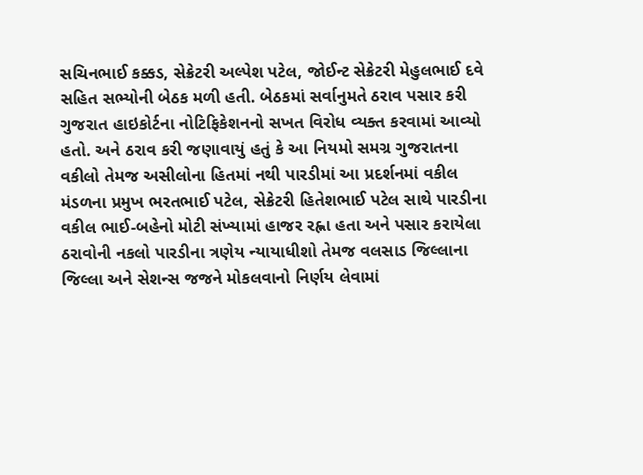સચિનભાઈ કક્કડ, સેક્રેટરી અલ્પેશ પટેલ, જોઈન્ટ સેક્રેટરી મેહુલભાઈ દવે સહિત સભ્યોની બેઠક મળી હતી. બેઠકમાં સર્વાનુમતે ઠરાવ પસાર કરી ગુજરાત હાઇકોર્ટના નોટિફિકેશનનો સખત વિરોધ વ્યક્ત કરવામાં આવ્યો હતો. અને ઠરાવ કરી જણાવાયું હતું કે આ નિયમો સમગ્ર ગુજરાતના વકીલો તેમજ અસીલોના હિતમાં નથી પારડીમાં આ પ્રદર્શનમાં વકીલ મંડળના પ્રમુખ ભરતભાઈ પટેલ, સેક્રેટરી હિતેશભાઈ પટેલ સાથે પારડીના વકીલ ભાઈ-બહેનો મોટી સંખ્યામાં હાજર રહ્ના હતા અને પસાર કરાયેલા ઠરાવોની નકલો પારડીના ત્રણેય ન્યાયાધીશો તેમજ વલસાડ જિલ્લાના જિલ્લા અને સેશન્સ જજને મોકલવાનો નિર્ણય લેવામાં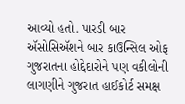આવ્યો હતો. પારડી બાર ઍસોસિઍશને બાર કાઉન્સિલ ઓફ ગુજરાતના હોદ્દેદારોને પણ વકીલોની લાગણીને ગુજરાત હાઈકોર્ટ સમક્ષ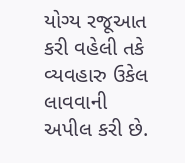યોગ્ય રજૂઆત કરી વહેલી તકે વ્યવહારુ ઉકેલ લાવવાની અપીલ કરી છે.